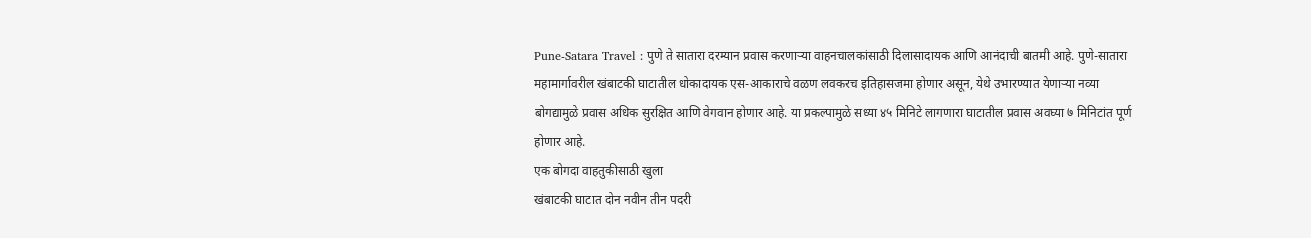Pune-Satara Travel : पुणे ते सातारा दरम्यान प्रवास करणाऱ्या वाहनचालकांसाठी दिलासादायक आणि आनंदाची बातमी आहे. पुणे-सातारा महामार्गावरील खंबाटकी घाटातील धोकादायक एस-आकाराचे वळण लवकरच इतिहासजमा होणार असून, येथे उभारण्यात येणाऱ्या नव्या बोगद्यामुळे प्रवास अधिक सुरक्षित आणि वेगवान होणार आहे. या प्रकल्पामुळे सध्या ४५ मिनिटे लागणारा घाटातील प्रवास अवघ्या ७ मिनिटांत पूर्ण होणार आहे.
एक बोगदा वाहतुकीसाठी खुला
खंबाटकी घाटात दोन नवीन तीन पदरी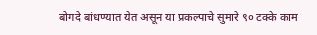बोगदे बांधण्यात येत असून या प्रकल्पाचे सुमारे ९० टक्के काम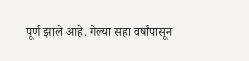पूर्ण झाले आहे. गेल्या सहा वर्षांपासून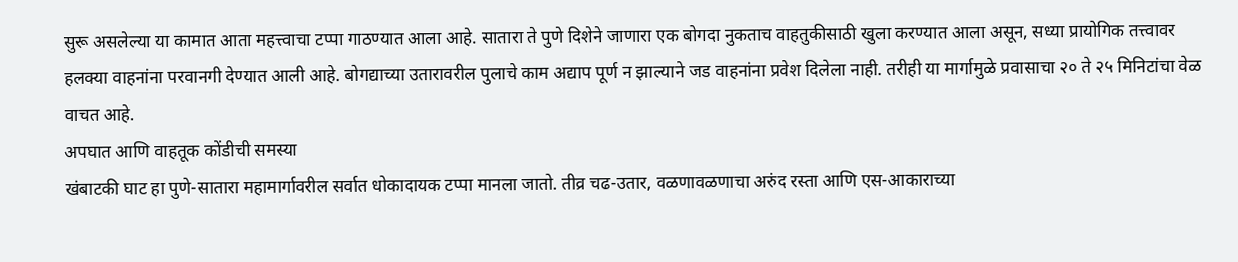सुरू असलेल्या या कामात आता महत्त्वाचा टप्पा गाठण्यात आला आहे. सातारा ते पुणे दिशेने जाणारा एक बोगदा नुकताच वाहतुकीसाठी खुला करण्यात आला असून, सध्या प्रायोगिक तत्त्वावर हलक्या वाहनांना परवानगी देण्यात आली आहे. बोगद्याच्या उतारावरील पुलाचे काम अद्याप पूर्ण न झाल्याने जड वाहनांना प्रवेश दिलेला नाही. तरीही या मार्गामुळे प्रवासाचा २० ते २५ मिनिटांचा वेळ वाचत आहे.
अपघात आणि वाहतूक कोंडीची समस्या
खंबाटकी घाट हा पुणे-सातारा महामार्गावरील सर्वात धोकादायक टप्पा मानला जातो. तीव्र चढ-उतार, वळणावळणाचा अरुंद रस्ता आणि एस-आकाराच्या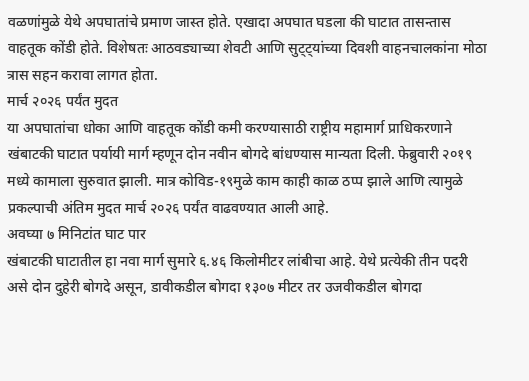वळणांमुळे येथे अपघातांचे प्रमाण जास्त होते. एखादा अपघात घडला की घाटात तासन्तास वाहतूक कोंडी होते. विशेषतः आठवड्याच्या शेवटी आणि सुट्ट्यांच्या दिवशी वाहनचालकांना मोठा त्रास सहन करावा लागत होता.
मार्च २०२६ पर्यंत मुदत
या अपघातांचा धोका आणि वाहतूक कोंडी कमी करण्यासाठी राष्ट्रीय महामार्ग प्राधिकरणाने खंबाटकी घाटात पर्यायी मार्ग म्हणून दोन नवीन बोगदे बांधण्यास मान्यता दिली. फेब्रुवारी २०१९ मध्ये कामाला सुरुवात झाली. मात्र कोविड-१९मुळे काम काही काळ ठप्प झाले आणि त्यामुळे प्रकल्पाची अंतिम मुदत मार्च २०२६ पर्यंत वाढवण्यात आली आहे.
अवघ्या ७ मिनिटांत घाट पार
खंबाटकी घाटातील हा नवा मार्ग सुमारे ६.४६ किलोमीटर लांबीचा आहे. येथे प्रत्येकी तीन पदरी असे दोन दुहेरी बोगदे असून, डावीकडील बोगदा १३०७ मीटर तर उजवीकडील बोगदा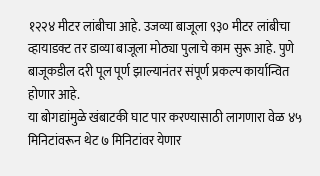१२२४ मीटर लांबीचा आहे. उजव्या बाजूला ९३० मीटर लांबीचा व्हायाडक्ट तर डाव्या बाजूला मोठ्या पुलाचे काम सुरू आहे. पुणे बाजूकडील दरी पूल पूर्ण झाल्यानंतर संपूर्ण प्रकल्प कार्यान्वित होणार आहे.
या बोगद्यांमुळे खंबाटकी घाट पार करण्यासाठी लागणारा वेळ ४५ मिनिटांवरून थेट ७ मिनिटांवर येणार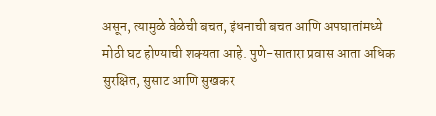असून, त्यामुळे वेळेची बचत, इंधनाची बचत आणि अपघातांमध्ये मोठी घट होण्याची शक्यता आहे. पुणे-सातारा प्रवास आता अधिक सुरक्षित, सुसाट आणि सुखकर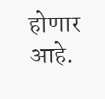होणार आहे.